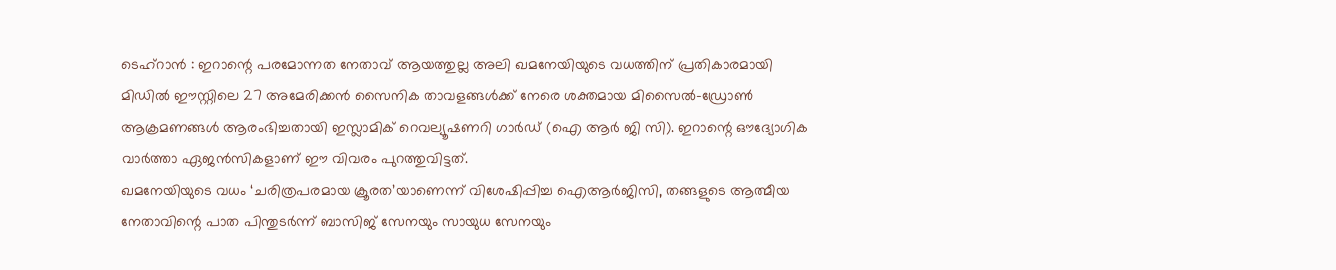ടെഹ്റാൻ : ഇറാന്റെ പരമോന്നത നേതാവ് ആയത്തുല്ല അലി ഖമനേയിയുടെ വധത്തിന് പ്രതികാരമായി മിഡിൽ ഈസ്റ്റിലെ 27 അമേരിക്കൻ സൈനിക താവളങ്ങൾക്ക് നേരെ ശക്തമായ മിസൈൽ-ഡ്രോൺ ആക്രമണങ്ങൾ ആരംഭിച്ചതായി ഇസ്ലാമിക് റെവല്യൂഷണറി ഗാർഡ് (ഐ ആർ ജി സി). ഇറാന്റെ ഔദ്യോഗിക വാർത്താ ഏജൻസികളാണ് ഈ വിവരം പുറത്തുവിട്ടത്.
ഖമനേയിയുടെ വധം ‘ചരിത്രപരമായ ക്രൂരത’യാണെന്ന് വിശേഷിപ്പിച്ച ഐആർജിസി, തങ്ങളുടെ ആത്മീയ നേതാവിന്റെ പാത പിന്തുടർന്ന് ബാസിജ് സേനയും സായുധ സേനയും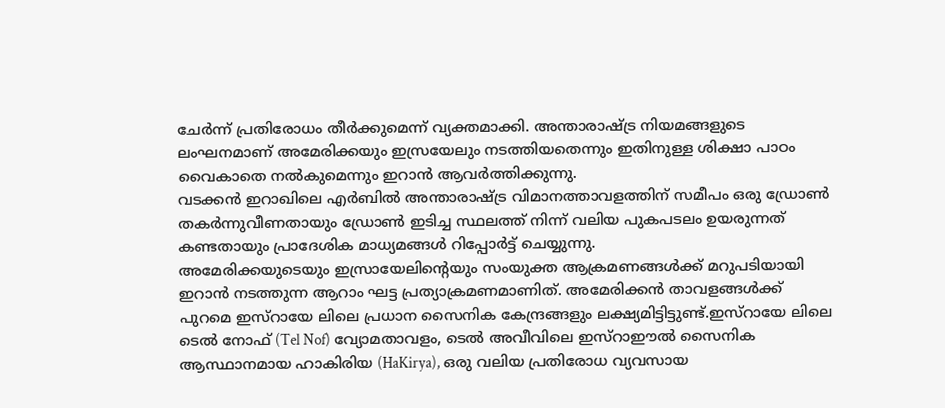ചേർന്ന് പ്രതിരോധം തീർക്കുമെന്ന് വ്യക്തമാക്കി. അന്താരാഷ്ട്ര നിയമങ്ങളുടെ ലംഘനമാണ് അമേരിക്കയും ഇസ്രയേലും നടത്തിയതെന്നും ഇതിനുള്ള ശിക്ഷാ പാഠം വൈകാതെ നൽകുമെന്നും ഇറാൻ ആവർത്തിക്കുന്നു.
വടക്കൻ ഇറാഖിലെ എർബിൽ അന്താരാഷ്ട്ര വിമാനത്താവളത്തിന് സമീപം ഒരു ഡ്രോൺ തകർന്നുവീണതായും ഡ്രോൺ ഇടിച്ച സ്ഥലത്ത് നിന്ന് വലിയ പുകപടലം ഉയരുന്നത് കണ്ടതായും പ്രാദേശിക മാധ്യമങ്ങൾ റിപ്പോർട്ട് ചെയ്യുന്നു.
അമേരിക്കയുടെയും ഇസ്രായേലിന്റെയും സംയുക്ത ആക്രമണങ്ങൾക്ക് മറുപടിയായി ഇറാൻ നടത്തുന്ന ആറാം ഘട്ട പ്രത്യാക്രമണമാണിത്. അമേരിക്കൻ താവളങ്ങൾക്ക് പുറമെ ഇസ്റായേ ലിലെ പ്രധാന സൈനിക കേന്ദ്രങ്ങളും ലക്ഷ്യമിട്ടിട്ടുണ്ട്.ഇസ്റായേ ലിലെ ടെൽ നോഫ് (Tel Nof) വ്യോമതാവളം, ടെൽ അവീവിലെ ഇസ്റാഈൽ സൈനിക ആസ്ഥാനമായ ഹാകിരിയ (HaKirya), ഒരു വലിയ പ്രതിരോധ വ്യവസായ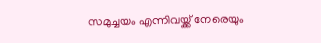സമുച്ചയം എന്നിവയ്ക്ക് നേരെയും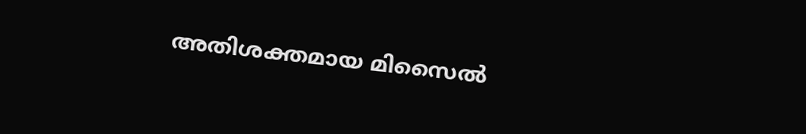അതിശക്തമായ മിസൈൽ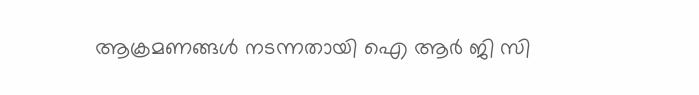ആക്രമണങ്ങൾ നടന്നതായി ഐ ആർ ജി സി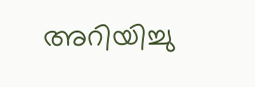അറിയിച്ചു